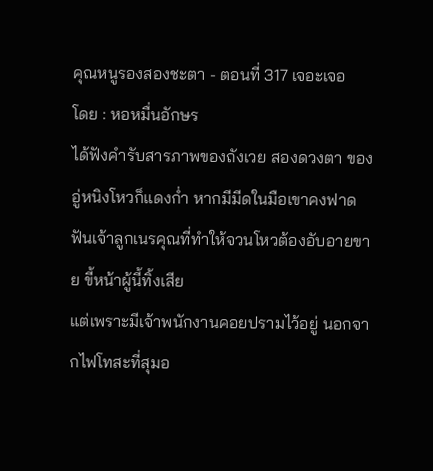คุณหนูรองสองชะตา - ตอนที่ 317 เจอะเจอ
โดย : หอหมื่นอักษร
ได้ฟังคำรับสารภาพของถังเวย สองดวงตา ของอู่หนิงโหวก็แดงก่ำ หากมีมีดในมือเขาคงฟาด ฟันเจ้าลูกเนรคุณที่ทำให้จวนโหวต้องอับอายขาย ขี้หน้าผู้นี้ทิ้งเสีย
แต่เพราะมีเจ้าพนักงานคอยปรามไว้อยู่ นอกจากไฟโทสะที่สุมอ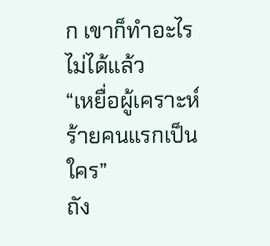ก เขาก็ทำอะไรไม่ได้แล้ว
“เหยื่อผู้เคราะห์ร้ายคนแรกเป็นใคร”
ถัง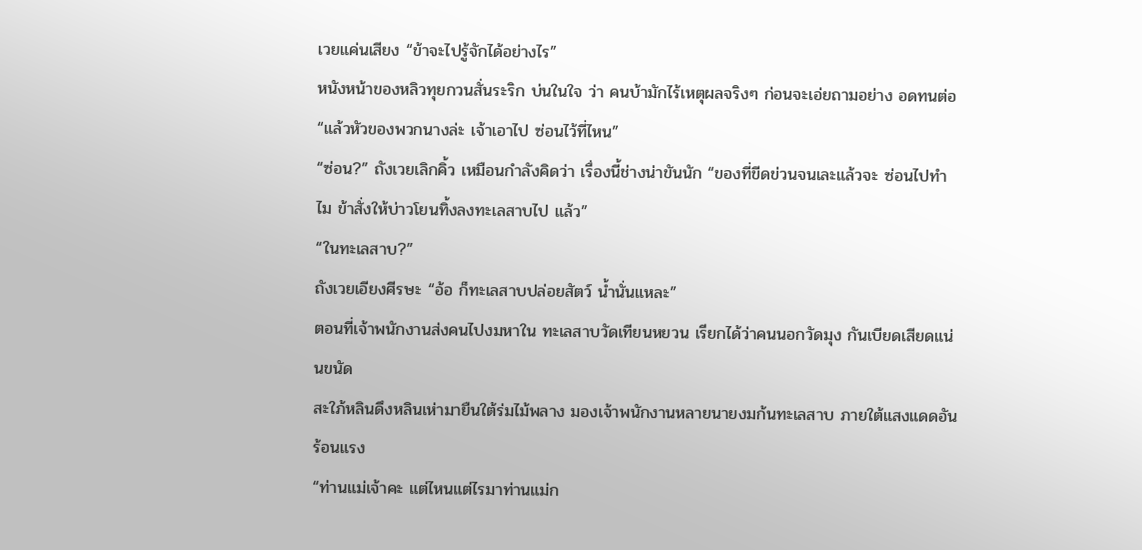เวยแค่นเสียง “ข้าจะไปรู้จักได้อย่างไร”
หนังหน้าของหลิวทุยกวนสั่นระริก บ่นในใจ ว่า คนบ้ามักไร้เหตุผลจริงๆ ก่อนจะเอ่ยถามอย่าง อดทนต่อ “แล้วหัวของพวกนางล่ะ เจ้าเอาไป ซ่อนไว้ที่ไหน”
“ซ่อน?” ถังเวยเลิกคิ้ว เหมือนกำลังคิดว่า เรื่องนี้ช่างน่าขันนัก “ของที่ขีดข่วนจนเละแล้วจะ ซ่อนไปทำไม ข้าสั่งให้บ่าวโยนทิ้งลงทะเลสาบไป แล้ว”
“ในทะเลสาบ?”
ถังเวยเอียงศีรษะ “อ้อ ก็ทะเลสาบปล่อยสัตว์ น้ำนั่นแหละ”
ตอนที่เจ้าพนักงานส่งคนไปงมหาใน ทะเลสาบวัดเทียนหยวน เรียกได้ว่าคนนอกวัดมุง กันเบียดเสียดแน่นขนัด
สะใภ้หลินดึงหลินเห่ามายืนใต้ร่มไม้พลาง มองเจ้าพนักงานหลายนายงมก้นทะเลสาบ ภายใต้แสงแดดอันร้อนแรง
“ท่านแม่เจ้าคะ แต่ไหนแต่ไรมาท่านแม่ก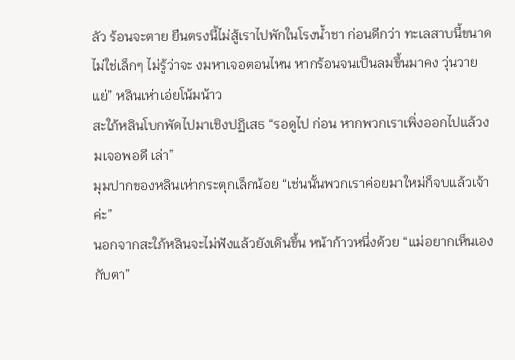ลัว ร้อนจะตาย ยืนตรงนี้ไม่สู้เราไปพักในโรงน้ำชา ก่อนดีกว่า ทะเลสาบนี้ขนาดไม่ใช่เล็กๆ ไม่รู้ว่าจะ งมหาเจอตอนไหน หากร้อนจนเป็นลมขึ้นมาคง วุ่นวายแย่” หลินเห่าเอ่ยโน้มน้าว
สะใภ้หลินโบกพัดไปมาเชิงปฏิเสธ “รอดูไป ก่อน หากพวกเราเพิ่งออกไปแล้วงมเจอพอดี เล่า”
มุมปากของหลินเห่ากระตุกเล็กน้อย “เช่นนั้นพวกเราค่อยมาใหม่ก็จบแล้วเจ้าค่ะ”
นอกจากสะใภ้หลินจะไม่ฟังแล้วยังเดินขึ้น หน้าก้าวหนึ่งด้วย “แม่อยากเห็นเองกับตา”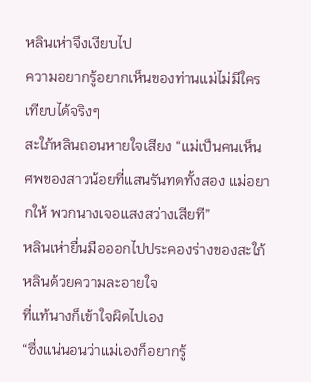หลินเห่าจึงเงียบไป
ความอยากรู้อยากเห็นของท่านแม่ไม่มีใคร เทียบได้จริงๆ
สะใภ้หลินถอนหายใจเสียง “แม่เป็นคนเห็น ศพของสาวน้อยที่แสนรันทดทั้งสอง แม่อยากให้ พวกนางเจอแสงสว่างเสียที”
หลินเห่ายื่นมือออกไปประคองร่างของสะใภ้ หลินด้วยความละอายใจ
ที่แท้นางก็เข้าใจผิดไปเอง
“ซึ่งแน่นอนว่าแม่เองก็อยากรู้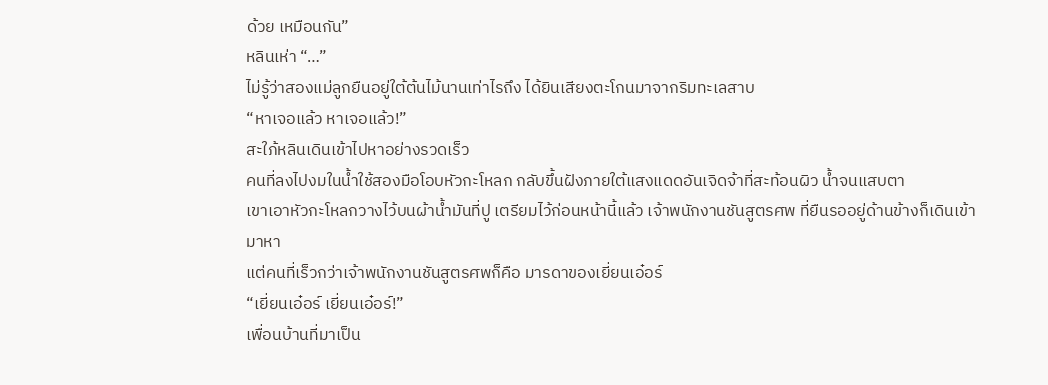ด้วย เหมือนกัน”
หลินเห่า “…”
ไม่รู้ว่าสองแม่ลูกยืนอยู่ใต้ต้นไม้นานเท่าไรถึง ได้ยินเสียงตะโกนมาจากริมทะเลสาบ
“หาเจอแล้ว หาเจอแล้ว!”
สะใภ้หลินเดินเข้าไปหาอย่างรวดเร็ว
คนที่ลงไปงมในน้ำใช้สองมือโอบหัวกะโหลก กลับขึ้นฝังภายใต้แสงแดดอันเจิดจ้าที่สะท้อนผิว น้ำจนแสบตา
เขาเอาหัวกะโหลกวางไว้บนผ้าน้ำมันที่ปู เตรียมไว้ก่อนหน้านี้แล้ว เจ้าพนักงานชันสูตรศพ ที่ยืนรออยู่ด้านข้างก็เดินเข้ามาหา
แต่คนที่เร็วกว่าเจ้าพนักงานชันสูตรศพก็คือ มารดาของเยี่ยนเอ๋อร์
“เยี่ยนเอ๋อร์ เยี่ยนเอ๋อร์!”
เพื่อนบ้านที่มาเป็น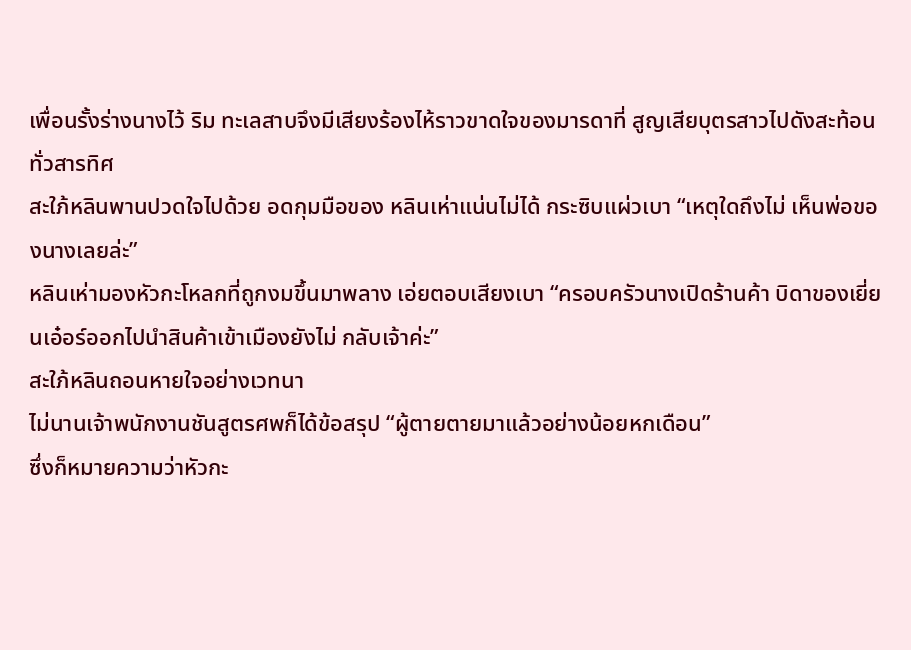เพื่อนรั้งร่างนางไว้ ริม ทะเลสาบจึงมีเสียงร้องไห้ราวขาดใจของมารดาที่ สูญเสียบุตรสาวไปดังสะท้อนทั่วสารทิศ
สะใภ้หลินพานปวดใจไปด้วย อดกุมมือของ หลินเห่าแน่นไม่ได้ กระซิบแผ่วเบา “เหตุใดถึงไม่ เห็นพ่อของนางเลยล่ะ”
หลินเห่ามองหัวกะโหลกที่ถูกงมขึ้นมาพลาง เอ่ยตอบเสียงเบา “ครอบครัวนางเปิดร้านค้า บิดาของเยี่ยนเอ๋อร์ออกไปนำสินค้าเข้าเมืองยังไม่ กลับเจ้าค่ะ”
สะใภ้หลินถอนหายใจอย่างเวทนา
ไม่นานเจ้าพนักงานชันสูตรศพก็ได้ข้อสรุป “ผู้ตายตายมาแล้วอย่างน้อยหกเดือน”
ซึ่งก็หมายความว่าหัวกะ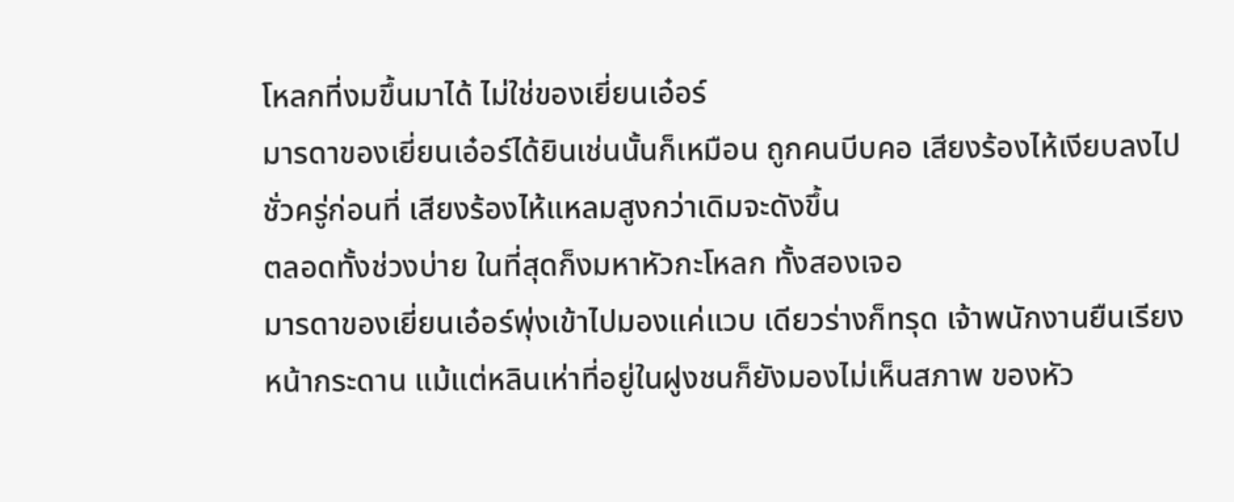โหลกที่งมขึ้นมาได้ ไม่ใช่ของเยี่ยนเอ๋อร์
มารดาของเยี่ยนเอ๋อร์ได้ยินเช่นนั้นก็เหมือน ถูกคนบีบคอ เสียงร้องไห้เงียบลงไปชั่วครู่ก่อนที่ เสียงร้องไห้แหลมสูงกว่าเดิมจะดังขึ้น
ตลอดทั้งช่วงบ่าย ในที่สุดก็งมหาหัวกะโหลก ทั้งสองเจอ
มารดาของเยี่ยนเอ๋อร์พุ่งเข้าไปมองแค่แวบ เดียวร่างก็ทรุด เจ้าพนักงานยืนเรียงหน้ากระดาน แม้แต่หลินเห่าที่อยู่ในฝูงชนก็ยังมองไม่เห็นสภาพ ของหัว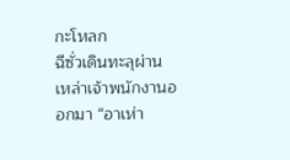กะโหลก
ฉีซั่วเดินทะลุผ่านเหล่าเจ้าพนักงานออกมา “อาเห่า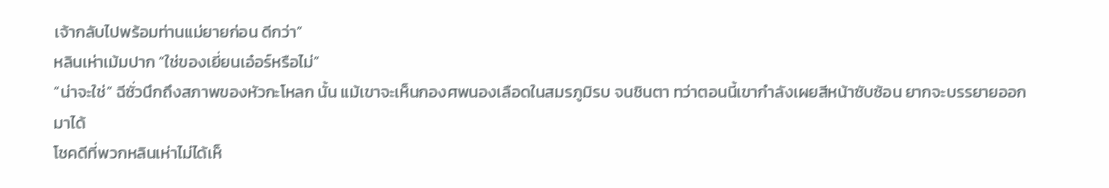เจ้ากลับไปพร้อมท่านแม่ยายก่อน ดีกว่า”
หลินเห่าเม้มปาก “ใช่ของเยี่ยนเอ๋อร์หรือไม่”
“น่าจะใช่” ฉีซั่วนึกถึงสภาพของหัวกะโหลก นั้น แม้เขาจะเห็นกองศพนองเลือดในสมรภูมิรบ จนชินตา ทว่าตอนนี้เขากำลังเผยสีหน้าซับซ้อน ยากจะบรรยายออกมาได้
โชคดีที่พวกหลินเห่าไม่ได้เห็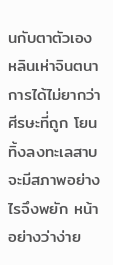นกับตาตัวเอง
หลินเห่าจินตนาการได้ไม่ยากว่าศีรษะที่ถูก โยนทิ้งลงทะเลสาบจะมีสภาพอย่างไรจึงพยัก หน้าอย่างว่าง่าย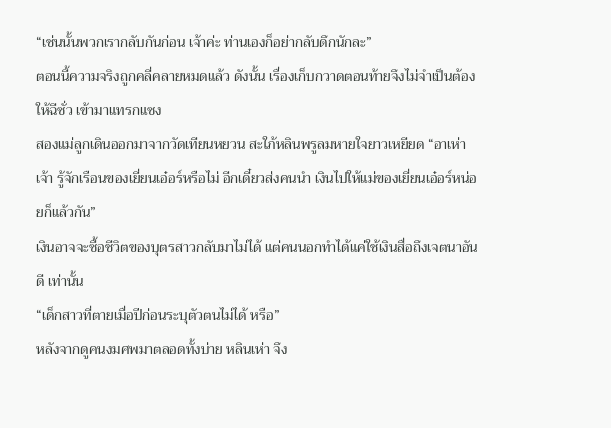“เช่นนั้นพวกเรากลับกันก่อน เจ้าค่ะ ท่านเองก็อย่ากลับดึกนักละ”
ตอนนี้ความจริงถูกคลี่คลายหมดแล้ว ดังนั้น เรื่องเก็บกวาดตอนท้ายจึงไม่จำเป็นต้องให้ฉีซั่ว เข้ามาแทรกแซง
สองแม่ลูกเดินออกมาจากวัดเทียนหยวน สะใภ้หลินพรูลมหายใจยาวเหยียด “อาเห่า เจ้า รู้จักเรือนของเยี่ยนเอ๋อร์หรือไม่ อีกเดี๋ยวส่งคนนำ เงินไปให้แม่ของเยี่ยนเอ๋อร์หน่อยก็แล้วกัน”
เงินอาจจะซื้อชีวิตของบุตรสาวกลับมาไม่ได้ แต่คนนอกทำได้แค่ใช้เงินสื่อถึงเจตนาอันดี เท่านั้น
“เด็กสาวที่ตายเมื่อปีก่อนระบุตัวตนไม่ได้ หรือ”
หลังจากดูคนงมศพมาตลอดทั้งบ่าย หลินเห่า จึง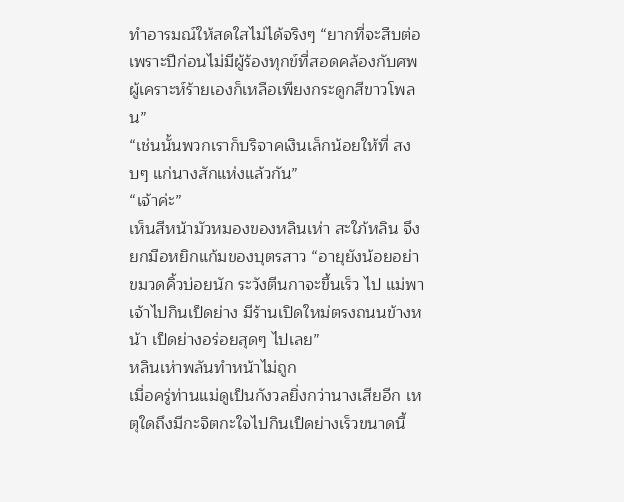ทำอารมณ์ให้สดใสไม่ได้จริงๆ “ยากที่จะสืบต่อ เพราะปีก่อนไม่มีผู้ร้องทุกข์ที่สอดคล้องกับศพ ผู้เคราะห์ร้ายเองก็เหลือเพียงกระดูกสีขาวโพลน”
“เช่นนั้นพวกเราก็บริจาคเงินเล็กน้อยให้ที่ สงบๆ แก่นางสักแห่งแล้วกัน”
“เจ้าค่ะ”
เห็นสีหน้ามัวหมองของหลินเห่า สะใภ้หลิน จึงยกมือหยิกแก้มของบุตรสาว “อายุยังน้อยอย่า ขมวดคิ้วบ่อยนัก ระวังตีนกาจะขึ้นเร็ว ไป แม่พา เจ้าไปกินเป็ดย่าง มีร้านเปิดใหม่ตรงถนนข้างหน้า เป็ดย่างอร่อยสุดๆ ไปเลย”
หลินเห่าพลันทำหน้าไม่ถูก
เมื่อครู่ท่านแม่ดูเป็นกังวลยิ่งกว่านางเสียอีก เหตุใดถึงมีกะจิตกะใจไปกินเป็ดย่างเร็วขนาดนี้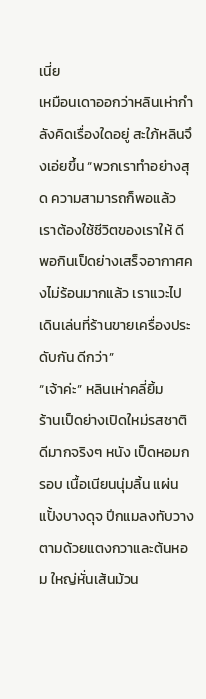เนี่ย
เหมือนเดาออกว่าหลินเห่ากำลังคิดเรื่องใดอยู่ สะใภ้หลินจึงเอ่ยขึ้น “พวกเราทำอย่างสุด ความสามารถก็พอแล้ว เราต้องใช้ชีวิตของเราให้ ดี พอกินเป็ดย่างเสร็จอากาศคงไม่ร้อนมากแล้ว เราแวะไปเดินเล่นที่ร้านขายเครื่องประดับกัน ดีกว่า”
“เจ้าค่ะ” หลินเห่าคลี่ยิ้ม
ร้านเป็ดย่างเปิดใหม่รสชาติดีมากจริงๆ หนัง เป็ดหอมกรอบ เนื้อเนียนนุ่มลิ้น แผ่นแปั้งบางดุจ ปีกแมลงทับวางตามด้วยแตงกวาและต้นหอม ใหญ่หั่นเส้นม้วน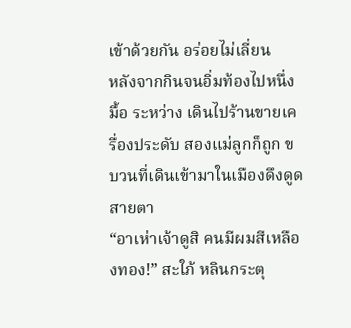เข้าด้วยกัน อร่อยไม่เลี่ยน
หลังจากกินจนอิ่มท้องไปหนึ่งมื้อ ระหว่าง เดินไปร้านขายเครื่องประดับ สองแม่ลูกก็ถูก ขบวนที่เดินเข้ามาในเมืองดึงดูดสายตา
“อาเห่าเจ้าดูสิ คนมีผมสีเหลืองทอง!” สะใภ้ หลินกระตุ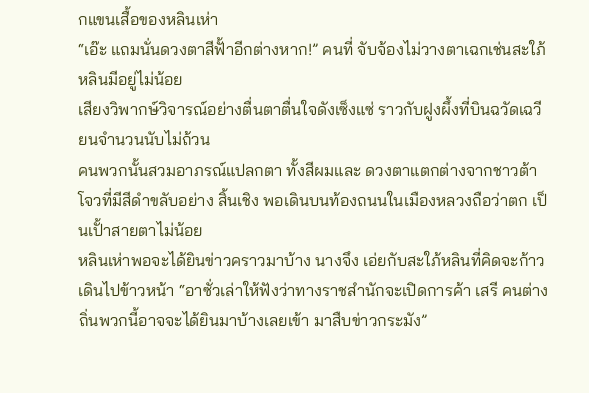กแขนเสื้อของหลินเห่า
“เอ๊ะ แถมนั่นดวงตาสีฟั้าอีกต่างหาก!” คนที่ จับจ้องไม่วางตาเฉกเช่นสะใภ้หลินมีอยู่ไม่น้อย
เสียงวิพากษ์วิจารณ์อย่างตื่นตาตื่นใจดังเซ็งแซ่ ราวกับฝูงผึ้งที่บินฉวัดเฉวียนจำนวนนับไม่ถ้วน
คนพวกนั้นสวมอาภรณ์แปลกตา ทั้งสีผมและ ดวงตาแตกต่างจากชาวต้าโจวที่มีสีดำขลับอย่าง สิ้นเชิง พอเดินบนท้องถนนในเมืองหลวงถือว่าตก เป็นเปั้าสายตาไม่น้อย
หลินเห่าพอจะได้ยินข่าวคราวมาบ้าง นางจึง เอ่ยกับสะใภ้หลินที่คิดจะก้าวเดินไปข้าวหน้า “อาซั่วเล่าให้ฟังว่าทางราชสำนักจะเปิดการค้า เสรี คนต่างถิ่นพวกนี้อาจจะได้ยินมาบ้างเลยเข้า มาสืบข่าวกระมัง”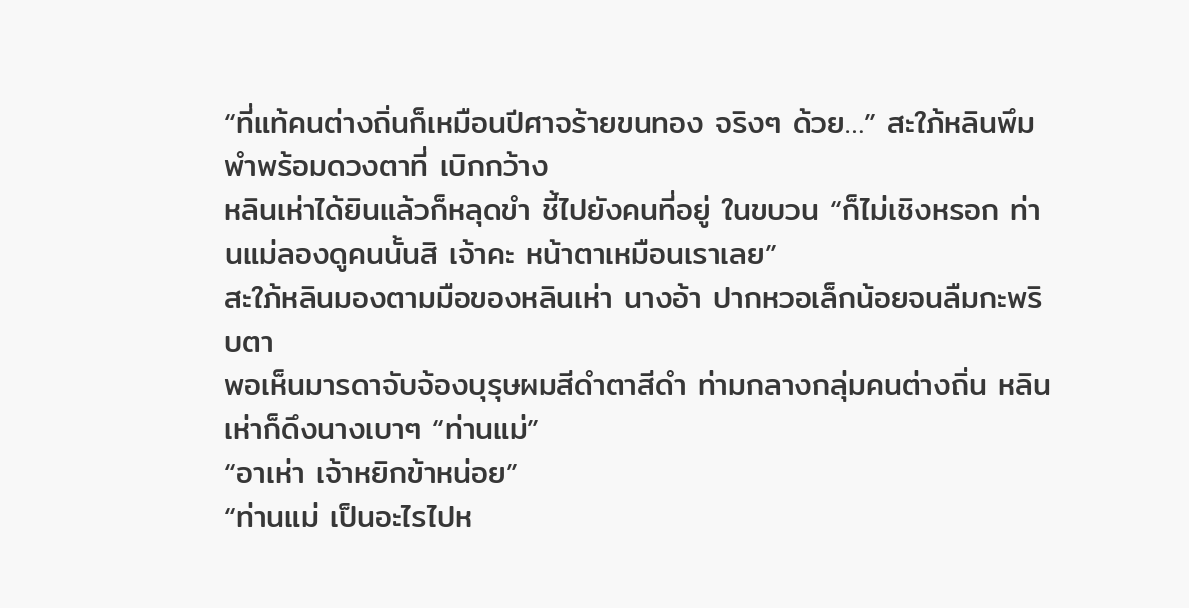“ที่แท้คนต่างถิ่นก็เหมือนปีศาจร้ายขนทอง จริงๆ ด้วย…” สะใภ้หลินพึมพำพร้อมดวงตาที่ เบิกกว้าง
หลินเห่าได้ยินแล้วก็หลุดขำ ชี้ไปยังคนที่อยู่ ในขบวน “ก็ไม่เชิงหรอก ท่านแม่ลองดูคนนั้นสิ เจ้าคะ หน้าตาเหมือนเราเลย”
สะใภ้หลินมองตามมือของหลินเห่า นางอ้า ปากหวอเล็กน้อยจนลืมกะพริบตา
พอเห็นมารดาจับจ้องบุรุษผมสีดำตาสีดำ ท่ามกลางกลุ่มคนต่างถิ่น หลินเห่าก็ดึงนางเบาๆ “ท่านแม่”
“อาเห่า เจ้าหยิกข้าหน่อย”
“ท่านแม่ เป็นอะไรไปห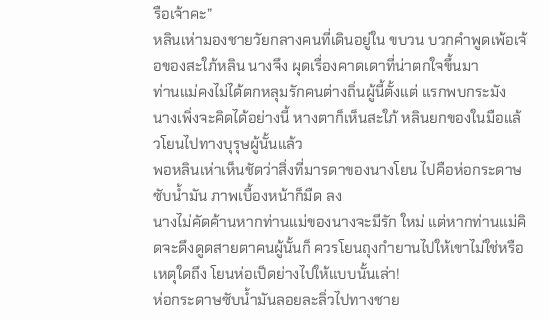รือเจ้าคะ”
หลินเห่ามองชายวัยกลางคนที่เดินอยู่ใน ขบวน บวกคำพูดเพ้อเจ้อของสะใภ้หลิน นางจึง ผุดเรื่องคาดเดาที่น่าตกใจขึ้นมา
ท่านแม่คงไม่ได้ตกหลุมรักคนต่างถิ่นผู้นี้ตั้งแต่ แรกพบกระมัง
นางเพิ่งจะคิดได้อย่างนี้ หางตาก็เห็นสะใภ้ หลินยกของในมือแล้วโยนไปทางบุรุษผู้นั้นแล้ว
พอหลินเห่าเห็นชัดว่าสิ่งที่มารดาของนางโยน ไปคือห่อกระดาษซับน้ำมัน ภาพเบื้องหน้าก็มืด ลง
นางไม่คัดค้านหากท่านแม่ของนางจะมีรัก ใหม่ แต่หากท่านแม่คิดจะดึงดูดสายตาคนผู้นั้นก็ ควรโยนถุงกำยานไปให้เขาไม่ใช่หรือ เหตุใดถึง โยนห่อเป็ดย่างไปให้แบบนั้นเล่า!
ห่อกระดาษซับน้ำมันลอยละลิ่วไปทางชาย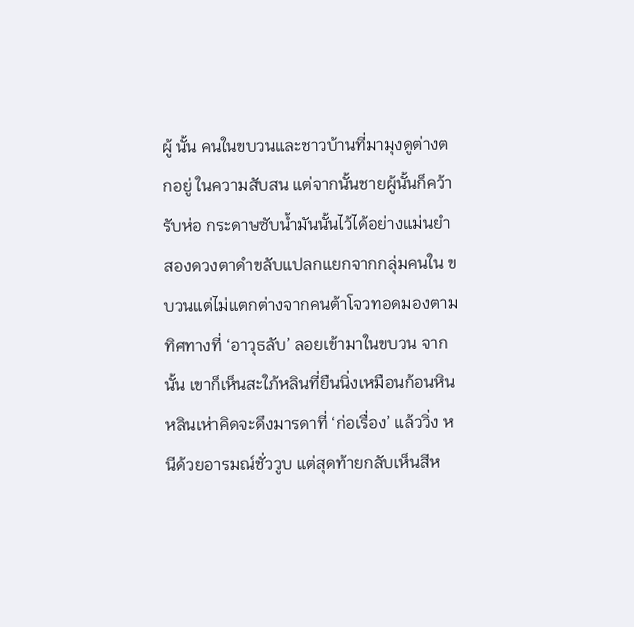ผู้ นั้น คนในขบวนและชาวบ้านที่มามุงดูต่างตกอยู่ ในความสับสน แต่จากนั้นชายผู้นั้นก็คว้ารับห่อ กระดาษซับน้ำมันนั้นไว้ได้อย่างแม่นยำ
สองดวงตาดำขลับแปลกแยกจากกลุ่มคนใน ขบวนแต่ไม่แตกต่างจากคนต้าโจวทอดมองตาม ทิศทางที่ ‘อาวุธลับ’ ลอยเข้ามาในขบวน จากนั้น เขาก็เห็นสะใภ้หลินที่ยืนนิ่งเหมือนก้อนหิน
หลินเห่าคิดจะดึงมารดาที่ ‘ก่อเรื่อง’ แล้ววิ่ง หนีด้วยอารมณ์ชั่ววูบ แต่สุดท้ายกลับเห็นสีห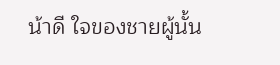น้าดี ใจของชายผู้นั้น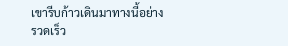เขารีบก้าวเดินมาทางนี้อย่าง รวดเร็ว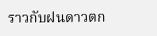ราวกับฝนดาวตก